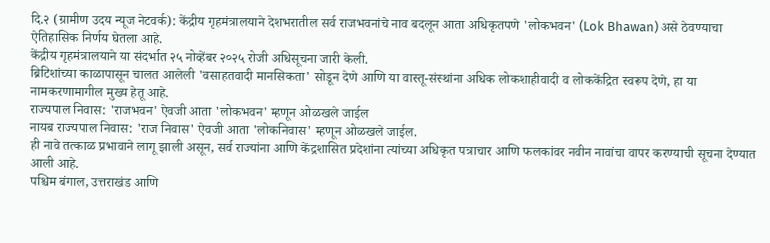दि.२ (ग्रामीण उदय न्यूज नेटवर्क): केंद्रीय गृहमंत्रालयाने देशभरातील सर्व राजभवनांचे नाव बदलून आता अधिकृतपणे 'लोकभवन' (Lok Bhawan) असे ठेवण्याचा ऐतिहासिक निर्णय घेतला आहे.
केंद्रीय गृहमंत्रालयाने या संदर्भात २५ नोव्हेंबर २०२५ रोजी अधिसूचना जारी केली.
ब्रिटिशांच्या काळापासून चालत आलेली 'वसाहतवादी मानसिकता' सोडून देणे आणि या वास्तू-संस्थांना अधिक लोकशाहीवादी व लोककेंद्रित स्वरूप देणे, हा या नामकरणामागील मुख्य हेतू आहे.
राज्यपाल निवास: 'राजभवन' ऐवजी आता 'लोकभवन' म्हणून ओळखले जाईल
नायब राज्यपाल निवास: 'राज निवास' ऐवजी आता 'लोकनिवास' म्हणून ओळखले जाईल.
ही नावे तत्काळ प्रभावाने लागू झाली असून, सर्व राज्यांना आणि केंद्रशासित प्रदेशांना त्यांच्या अधिकृत पत्राचार आणि फलकांवर नवीन नावांचा वापर करण्याची सूचना देण्यात आली आहे.
पश्चिम बंगाल, उत्तराखंड आणि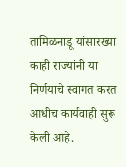तामिळनाडू यांसारख्या काही राज्यांनी या निर्णयाचे स्वागत करत आधीच कार्यवाही सुरू केली आहे.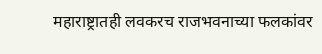महाराष्ट्रातही लवकरच राजभवनाच्या फलकांवर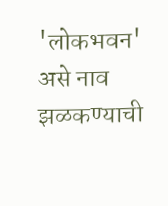'लोकभवन' असे नाव झळकण्याची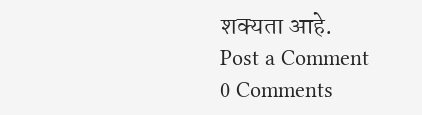शक्यता आहे.
Post a Comment
0 Comments